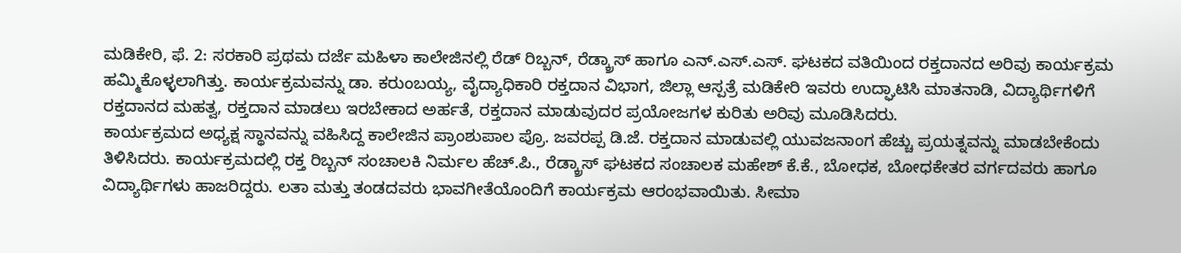ಮಡಿಕೇರಿ, ಫೆ. 2: ಸರಕಾರಿ ಪ್ರಥಮ ದರ್ಜೆ ಮಹಿಳಾ ಕಾಲೇಜಿನಲ್ಲಿ ರೆಡ್ ರಿಬ್ಬನ್, ರೆಡ್ಕ್ರಾಸ್ ಹಾಗೂ ಎನ್.ಎಸ್.ಎಸ್. ಘಟಕದ ವತಿಯಿಂದ ರಕ್ತದಾನದ ಅರಿವು ಕಾರ್ಯಕ್ರಮ ಹಮ್ಮಿಕೊಳ್ಳಲಾಗಿತ್ತು. ಕಾರ್ಯಕ್ರಮವನ್ನು ಡಾ. ಕರುಂಬಯ್ಯ, ವೈದ್ಯಾಧಿಕಾರಿ ರಕ್ತದಾನ ವಿಭಾಗ, ಜಿಲ್ಲಾ ಆಸ್ಪತ್ರೆ ಮಡಿಕೇರಿ ಇವರು ಉದ್ಘಾಟಿಸಿ ಮಾತನಾಡಿ, ವಿದ್ಯಾರ್ಥಿಗಳಿಗೆ ರಕ್ತದಾನದ ಮಹತ್ವ, ರಕ್ತದಾನ ಮಾಡಲು ಇರಬೇಕಾದ ಅರ್ಹತೆ, ರಕ್ತದಾನ ಮಾಡುವುದರ ಪ್ರಯೋಜಗಳ ಕುರಿತು ಅರಿವು ಮೂಡಿಸಿದರು.
ಕಾರ್ಯಕ್ರಮದ ಅಧ್ಯಕ್ಷ ಸ್ಥಾನವನ್ನು ವಹಿಸಿದ್ದ ಕಾಲೇಜಿನ ಪ್ರಾಂಶುಪಾಲ ಪ್ರೊ. ಜವರಪ್ಪ ಡಿ.ಜೆ. ರಕ್ತದಾನ ಮಾಡುವಲ್ಲಿ ಯುವಜನಾಂಗ ಹೆಚ್ಚು ಪ್ರಯತ್ನವನ್ನು ಮಾಡಬೇಕೆಂದು ತಿಳಿಸಿದರು. ಕಾರ್ಯಕ್ರಮದಲ್ಲಿ ರಕ್ತ ರಿಬ್ಬನ್ ಸಂಚಾಲಕಿ ನಿರ್ಮಲ ಹೆಚ್.ಪಿ., ರೆಡ್ಕ್ರಾಸ್ ಘಟಕದ ಸಂಚಾಲಕ ಮಹೇಶ್ ಕೆ.ಕೆ., ಬೋಧಕ, ಬೋಧಕೇತರ ವರ್ಗದವರು ಹಾಗೂ ವಿದ್ಯಾರ್ಥಿಗಳು ಹಾಜರಿದ್ದರು. ಲತಾ ಮತ್ತು ತಂಡದವರು ಭಾವಗೀತೆಯೊಂದಿಗೆ ಕಾರ್ಯಕ್ರಮ ಆರಂಭವಾಯಿತು. ಸೀಮಾ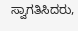ಸ್ವಾಗತಿಸಿದರು,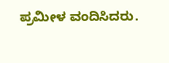ಪ್ರಮೀಳ ವಂದಿಸಿದರು.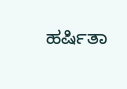ಹರ್ಷಿತಾ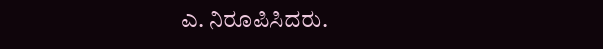ಎ. ನಿರೂಪಿಸಿದರು.